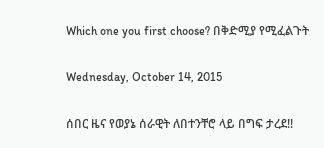Which one you first choose? በቅድሚያ የሚፈልጉት

Wednesday, October 14, 2015

ሰበር ዜና የወያኔ ሰራዊት ለበተንቸሮ ላይ በግፍ ታረደ!!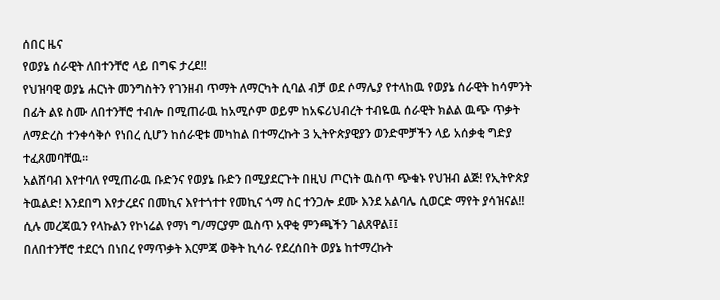ሰበር ዜና
የወያኔ ሰራዊት ለበተንቸሮ ላይ በግፍ ታረደ!!
የህዝባዊ ወያኔ ሐርነት መንግስትን የገንዘብ ጥማት ለማርካት ሲባል ብቻ ወደ ሶማሌያ የተላከዉ የወያኔ ሰራዊት ከሳምንት በፊት ልዩ ስሙ ለበተንቸሮ ተብሎ በሚጠራዉ ከአሚሶም ወይም ከአፍሪህብረት ተብዬዉ ሰራዊት ክልል ዉጭ ጥቃት ለማድረስ ተንቀሳቅሶ የነበረ ሲሆን ከሰራዊቱ መካከል በተማረኩት 3 ኢትዮጵያዊያን ወንድሞቻችን ላይ አሰቃቂ ግድያ ተፈጸመባቸዉ።
አልሸባብ እየተባለ የሚጠራዉ ቡድንና የወያኔ ቡድን በሚያደርጉት በዚህ ጦርነት ዉስጥ ጭቁኑ የህዝብ ልጅ! የኢትዮጵያ ትዉልድ! እንደበግ እየታረደና በመኪና እየተጎተተ የመኪና ጎማ ስር ተንጋሎ ደሙ እንደ አልባሌ ሲወርድ ማየት ያሳዝናል!! ሲሉ መረጃዉን የላኩልን የኮነሬል የማነ ግ/ማርያም ዉስጥ አዋቂ ምንጫችን ገልጸዋል፤፤
በለበተንቸሮ ተደርጎ በነበረ የማጥቃት እርምጃ ወቅት ኪሳራ የደረሰበት ወያኔ ከተማረኩት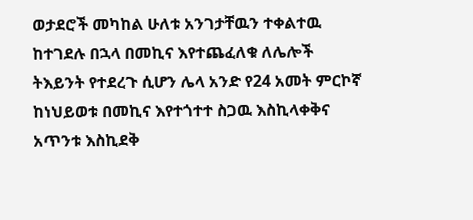ወታደሮች መካከል ሁለቱ አንገታቸዉን ተቀልተዉ ከተገደሉ በኋላ በመኪና እየተጨፈለቁ ለሌሎች ትእይንት የተደረጉ ሲሆን ሌላ አንድ የ24 አመት ምርኮኛ ከነህይወቱ በመኪና እየተጎተተ ስጋዉ እስኪላቀቅና አጥንቱ እስኪደቅ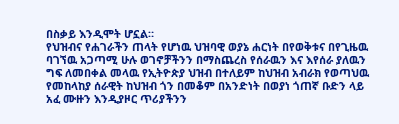በስቃይ እንዲሞት ሆኗል።
የህዝብና የሐገራችን ጠላት የሆነዉ ህዝባዊ ወያኔ ሐርነት በየወቅቱና በየጊዜዉ ባገኘዉ አጋጣሚ ሁሉ ወገኖቻችንን በማስጨረስ የሰራዉን እና እየሰራ ያለዉን ግፍ ለመበቀል መላዉ የኢትዮጵያ ህዝብ በተለይም ከህዝብ አብራክ የወጣህዉ የመከላከያ ሰራዊት ከህዝብ ጎን በመቆም በአንድነት በወያነ ጎጠኛ ቡድን ላይ አፈ ሙዙን እንዲያዞር ጥሪያችንን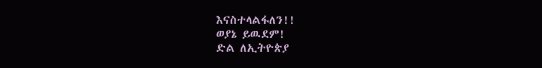እናስተላልፋለን!!
ወያኔ ይዉደም!
ድል ለኢትዮጵያ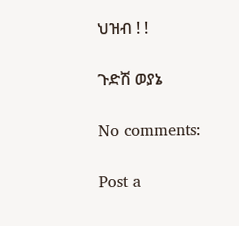ህዝብ ! !

ጉድሽ ወያኔ

No comments:

Post a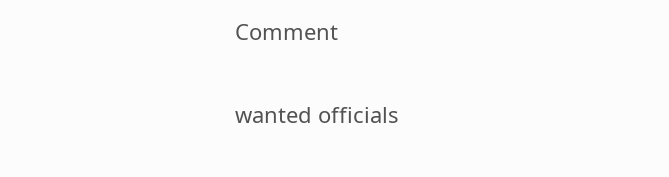Comment

wanted officials